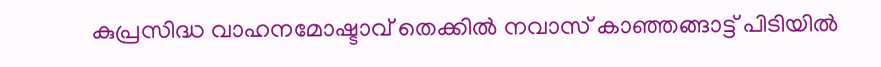കുപ്രസിദ്ധ വാഹനമോഷ്ടാവ് തെക്കില്‍ നവാസ് കാഞ്ഞങ്ങാട്ട് പിടിയില്‍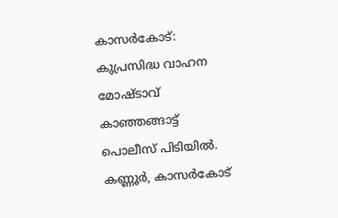കാസര്‍കോട്: കുപ്രസിദ്ധ വാഹന മോഷ്ടാവ് കാഞ്ഞങ്ങാട്ട് പൊലീസ് പിടിയില്‍. കണ്ണൂര്‍, കാസര്‍കോട്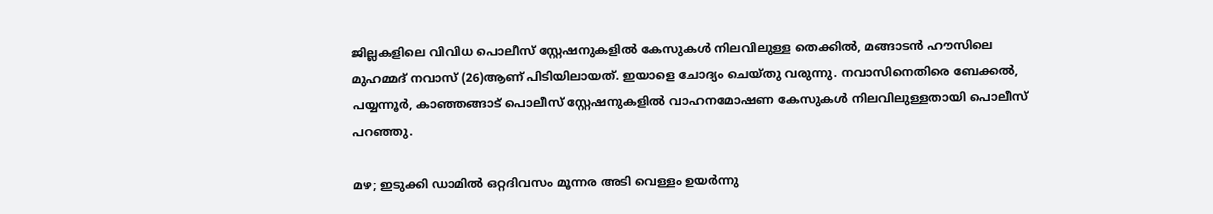ജില്ലകളിലെ വിവിധ പൊലീസ് സ്റ്റേഷനുകളില്‍ കേസുകള്‍ നിലവിലുള്ള തെക്കില്‍, മങ്ങാടന്‍ ഹൗസിലെ മുഹമ്മദ് നവാസ് (26)ആണ് പിടിയിലായത്. ഇയാളെ ചോദ്യം ചെയ്തു വരുന്നു. നവാസിനെതിരെ ബേക്കല്‍, പയ്യന്നൂര്‍, കാഞ്ഞങ്ങാട് പൊലീസ് സ്റ്റേഷനുകളില്‍ വാഹനമോഷണ കേസുകള്‍ നിലവിലുള്ളതായി പൊലീസ് പറഞ്ഞു.

മഴ; ഇടുക്കി ഡാമില്‍ ഒറ്റദിവസം മൂന്നര അടി വെള്ളം ഉയര്‍ന്നു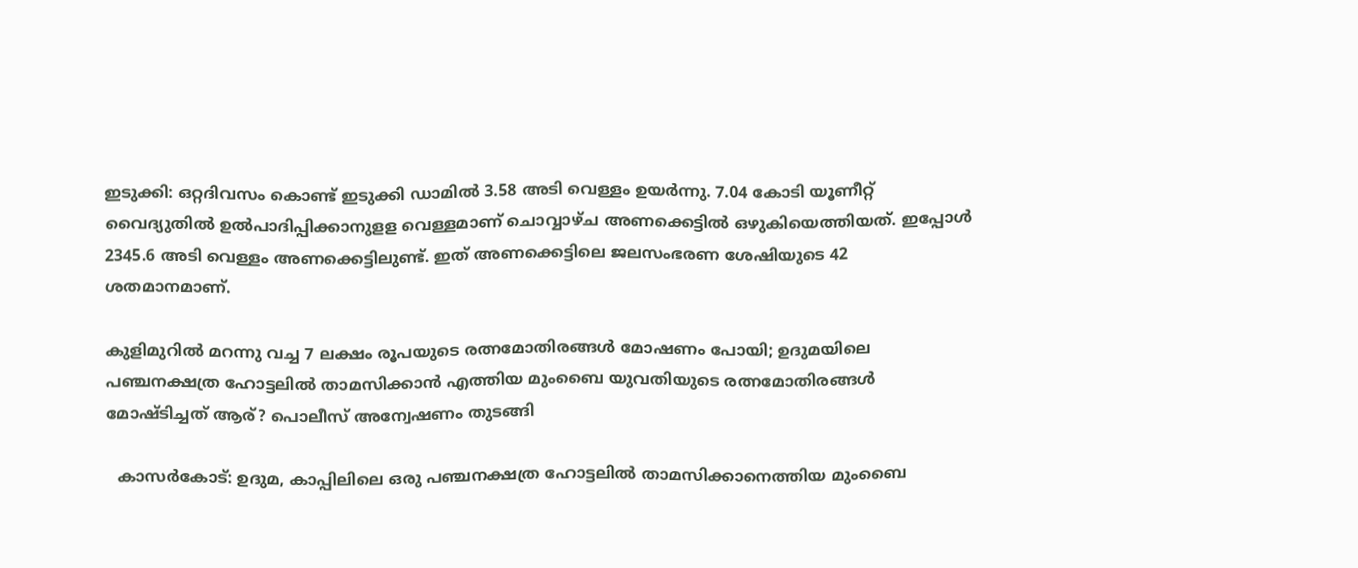ഇടുക്കി: ഒറ്റദിവസം കൊണ്ട് ഇടുക്കി ഡാമില്‍ 3.58 അടി വെള്ളം ഉയര്‍ന്നു. 7.04 കോടി യൂണീറ്റ് വൈദ്യുതില്‍ ഉല്‍പാദിപ്പിക്കാനുളള വെള്ളമാണ് ചൊവ്വാഴ്ച അണക്കെട്ടില്‍ ഒഴുകിയെത്തിയത്. ഇപ്പോള്‍ 2345.6 അടി വെള്ളം അണക്കെട്ടിലുണ്ട്. ഇത് അണക്കെട്ടിലെ ജലസംഭരണ ശേഷിയുടെ 42 ശതമാനമാണ്.

കുളിമുറില്‍ മറന്നു വച്ച 7 ലക്ഷം രൂപയുടെ രത്നമോതിരങ്ങള്‍ മോഷണം പോയി; ഉദുമയിലെ പഞ്ചനക്ഷത്ര ഹോട്ടലില്‍ താമസിക്കാന്‍ എത്തിയ മുംബൈ യുവതിയുടെ രത്നമോതിരങ്ങള്‍ മോഷ്ടിച്ചത് ആര്? പൊലീസ് അന്വേഷണം തുടങ്ങി

  കാസര്‍കോട്: ഉദുമ, കാപ്പിലിലെ ഒരു പഞ്ചനക്ഷത്ര ഹോട്ടലില്‍ താമസിക്കാനെത്തിയ മുംബൈ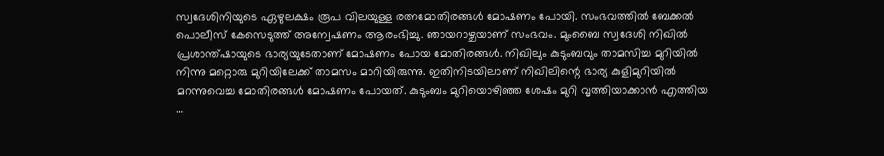സ്വദേശിനിയുടെ ഏഴുലക്ഷം രൂപ വിലയുള്ള രത്നമോതിരങ്ങള്‍ മോഷണം പോയി. സംഭവത്തില്‍ ബേക്കല്‍ പൊലീസ് കേസെടുത്ത് അന്വേഷണം ആരംഭിച്ചു. ഞായറാഴ്ചയാണ് സംഭവം. മുംബൈ സ്വദേശി നിഖില്‍ പ്രശാന്ത്ഷായുടെ ഭാര്യയുടേതാണ് മോഷണം പോയ മോതിരങ്ങള്‍. നിഖിലും കുടുംബവും താമസിച്ച മുറിയില്‍ നിന്നു മറ്റൊരു മുറിയിലേക്ക് താമസം മാറിയിരുന്നു. ഇതിനിടയിലാണ് നിഖിലിന്റെ ഭാര്യ കുളിമുറിയില്‍ മറന്നുവെച്ച മോതിരങ്ങള്‍ മോഷണം പോയത്. കുടുംബം മുറിയൊഴിഞ്ഞ ശേഷം മുറി വൃത്തിയാക്കാന്‍ എത്തിയ …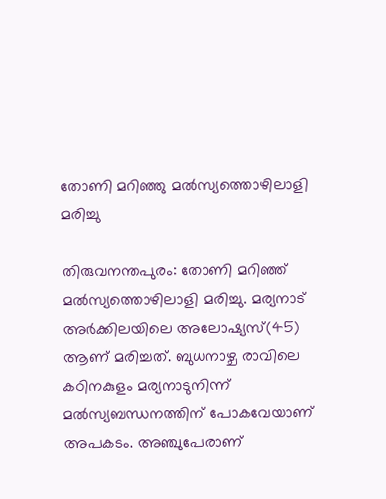തോണി മറിഞ്ഞു മല്‍സ്യത്തൊഴിലാളി മരിച്ചു

തിരുവനന്തപുരം: തോണി മറിഞ്ഞ് മല്‍സ്യത്തൊഴിലാളി മരിച്ചു. മര്യനാട് അര്‍ക്കിലയിലെ അലോഷ്യസ്(45) ആണ് മരിച്ചത്. ബുധനാഴ്ച രാവിലെ കഠിനകുളം മര്യനാടുനിന്ന് മല്‍സ്യബന്ധനത്തിന് പോകവേയാണ് അപകടം. അഞ്ചുപേരാണ്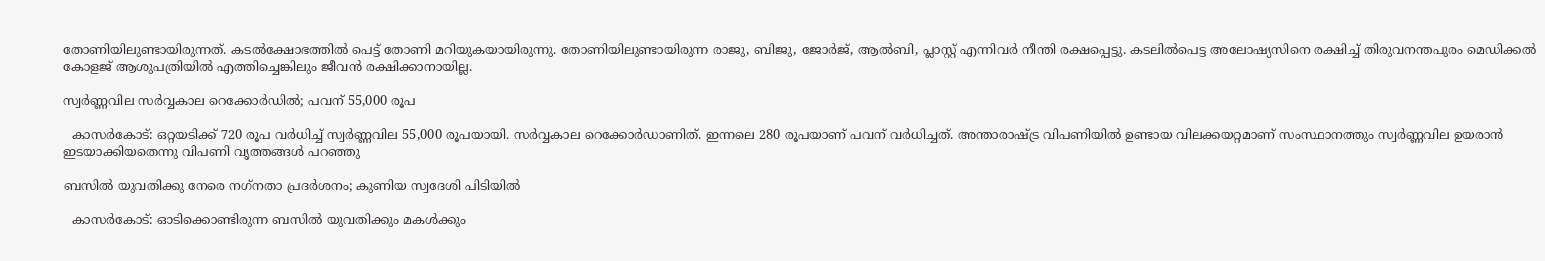തോണിയിലുണ്ടായിരുന്നത്. കടല്‍ക്ഷോഭത്തില്‍ പെട്ട് തോണി മറിയുകയായിരുന്നു. തോണിയിലുണ്ടായിരുന്ന രാജു, ബിജു, ജോര്‍ജ്, ആല്‍ബി, പ്ലാസ്റ്റ് എന്നിവര്‍ നീന്തി രക്ഷപ്പെട്ടു. കടലില്‍പെട്ട അലോഷ്യസിനെ രക്ഷിച്ച് തിരുവനന്തപുരം മെഡിക്കല്‍ കോളജ് ആശുപത്രിയില്‍ എത്തിച്ചെങ്കിലും ജീവന്‍ രക്ഷിക്കാനായില്ല.

സ്വര്‍ണ്ണവില സര്‍വ്വകാല റെക്കോര്‍ഡില്‍; പവന് 55,000 രൂപ

  കാസര്‍കോട്: ഒറ്റയടിക്ക് 720 രൂപ വര്‍ധിച്ച് സ്വര്‍ണ്ണവില 55,000 രൂപയായി. സര്‍വ്വകാല റെക്കോര്‍ഡാണിത്. ഇന്നലെ 280 രൂപയാണ് പവന് വര്‍ധിച്ചത്. അന്താരാഷ്ട്ര വിപണിയില്‍ ഉണ്ടായ വിലക്കയറ്റമാണ് സംസ്ഥാനത്തും സ്വര്‍ണ്ണവില ഉയരാന്‍ ഇടയാക്കിയതെന്നു വിപണി വൃത്തങ്ങള്‍ പറഞ്ഞു

ബസില്‍ യുവതിക്കു നേരെ നഗ്‌നതാ പ്രദര്‍ശനം; കുണിയ സ്വദേശി പിടിയില്‍

  കാസര്‍കോട്: ഓടിക്കൊണ്ടിരുന്ന ബസില്‍ യുവതിക്കും മകള്‍ക്കും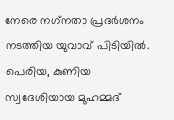നേരെ നഗ്‌നതാ പ്രദര്‍ശനം നടത്തിയ യുവാവ് പിടിയില്‍. പെരിയ, കുണിയ സ്വദേശിയായ മുഹമ്മദ്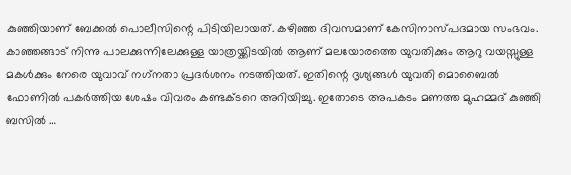കുഞ്ഞിയാണ് ബേക്കല്‍ പൊലീസിന്റെ പിടിയിലായത്. കഴിഞ്ഞ ദിവസമാണ് കേസിനാസ്പദമായ സംഭവം. കാഞ്ഞങ്ങാട് നിന്നു പാലക്കുന്നിലേക്കുള്ള യാത്രയ്ക്കിടയില്‍ ആണ് മലയോരത്തെ യുവതിക്കും ആറു വയസ്സുള്ള മകള്‍ക്കും നേരെ യുവാവ് നഗ്‌നതാ പ്രദര്‍ശനം നടത്തിയത്. ഇതിന്റെ ദൃശ്യങ്ങള്‍ യുവതി മൊബൈല്‍ ഫോണില്‍ പകര്‍ത്തിയ ശേഷം വിവരം കണ്ടക്ടറെ അറിയിച്ചു. ഇതോടെ അപകടം മണത്ത മുഹമ്മദ് കുഞ്ഞി ബസില്‍ …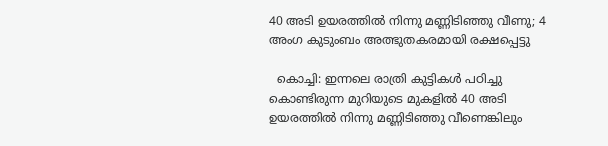40 അടി ഉയരത്തില്‍ നിന്നു മണ്ണിടിഞ്ഞു വീണു; 4 അംഗ കുടുംബം അത്ഭുതകരമായി രക്ഷപ്പെട്ടു

  കൊച്ചി: ഇന്നലെ രാത്രി കുട്ടികള്‍ പഠിച്ചു കൊണ്ടിരുന്ന മുറിയുടെ മുകളില്‍ 40 അടി ഉയരത്തില്‍ നിന്നു മണ്ണിടിഞ്ഞു വീണെങ്കിലും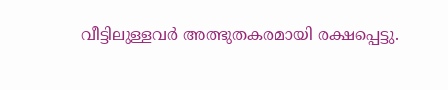വീട്ടിലുള്ളവര്‍ അത്ഭുതകരമായി രക്ഷപ്പെട്ടു.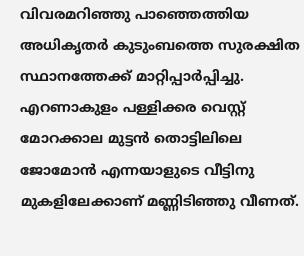വിവരമറിഞ്ഞു പാഞ്ഞെത്തിയ അധികൃതര്‍ കുടുംബത്തെ സുരക്ഷിത സ്ഥാനത്തേക്ക് മാറ്റിപ്പാര്‍പ്പിച്ചു. എറണാകുളം പള്ളിക്കര വെസ്റ്റ് മോറക്കാല മുട്ടന്‍ തൊട്ടിലിലെ ജോമോന്‍ എന്നയാളുടെ വീട്ടിനു മുകളിലേക്കാണ് മണ്ണിടിഞ്ഞു വീണത്.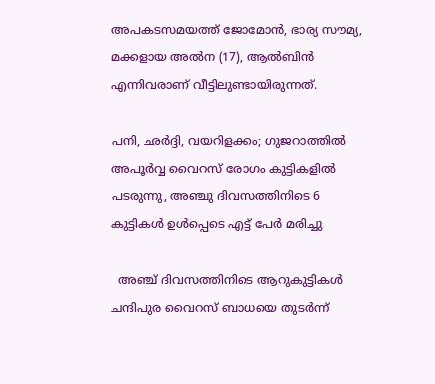അപകടസമയത്ത് ജോമോന്‍, ഭാര്യ സൗമ്യ, മക്കളായ അല്‍ന (17), ആല്‍ബിന്‍ എന്നിവരാണ് വീട്ടിലുണ്ടായിരുന്നത്.

പനി, ഛര്‍ദ്ദി, വയറിളക്കം; ഗുജറാത്തില്‍ അപൂര്‍വ്വ വൈറസ് രോഗം കുട്ടികളില്‍ പടരുന്നു, അഞ്ചു ദിവസത്തിനിടെ 6 കുട്ടികള്‍ ഉള്‍പ്പെടെ എട്ട് പേര്‍ മരിച്ചു

  അഞ്ച് ദിവസത്തിനിടെ ആറുകുട്ടികള്‍ ചന്ദിപുര വൈറസ് ബാധയെ തുടര്‍ന്ന്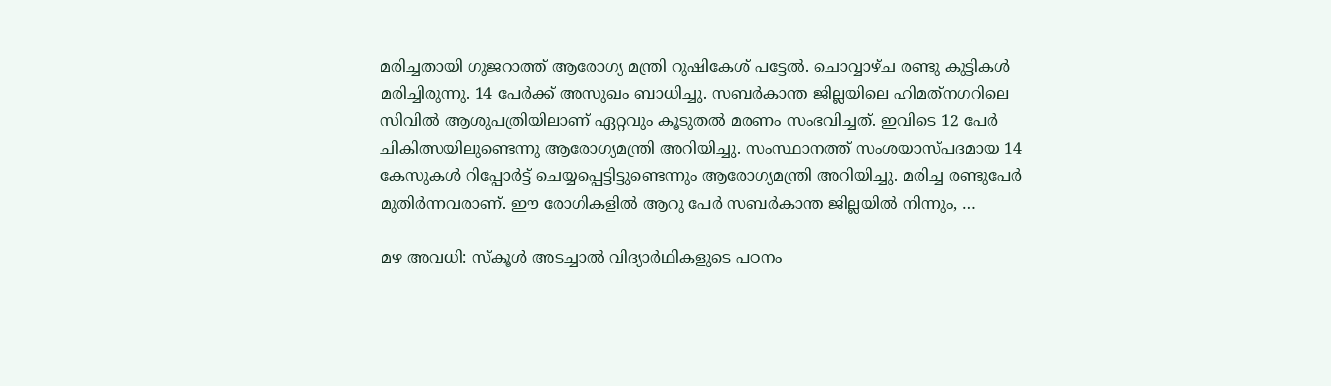മരിച്ചതായി ഗുജറാത്ത് ആരോഗ്യ മന്ത്രി റുഷികേശ് പട്ടേല്‍. ചൊവ്വാഴ്ച രണ്ടു കുട്ടികള്‍ മരിച്ചിരുന്നു. 14 പേര്‍ക്ക് അസുഖം ബാധിച്ചു. സബര്‍കാന്ത ജില്ലയിലെ ഹിമത്‌നഗറിലെ സിവില്‍ ആശുപത്രിയിലാണ് ഏറ്റവും കൂടുതല്‍ മരണം സംഭവിച്ചത്. ഇവിടെ 12 പേര്‍ ചികിത്സയിലുണ്ടെന്നു ആരോഗ്യമന്ത്രി അറിയിച്ചു. സംസ്ഥാനത്ത് സംശയാസ്പദമായ 14 കേസുകള്‍ റിപ്പോര്‍ട്ട് ചെയ്യപ്പെട്ടിട്ടുണ്ടെന്നും ആരോഗ്യമന്ത്രി അറിയിച്ചു. മരിച്ച രണ്ടുപേര്‍ മുതിര്‍ന്നവരാണ്. ഈ രോഗികളില്‍ ആറു പേര്‍ സബര്‍കാന്ത ജില്ലയില്‍ നിന്നും, …

മഴ അവധി: സ്കൂൾ അടച്ചാൽ വിദ്യാർഥികളുടെ പഠനം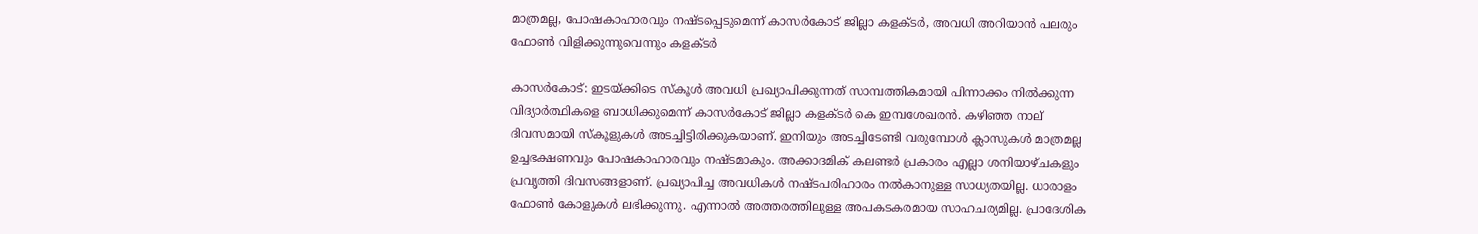മാത്രമല്ല, പോഷകാഹാരവും നഷ്ടപ്പെടുമെന്ന് കാസർകോട് ജില്ലാ കളക്ടർ, അവധി അറിയാൻ പലരും ഫോൺ വിളിക്കുന്നുവെന്നും കളക്ടർ

കാസർകോട്: ഇടയ്ക്കിടെ സ്കൂൾ അവധി പ്രഖ്യാപിക്കുന്നത് സാമ്പത്തികമായി പിന്നാക്കം നിൽക്കുന്ന വിദ്യാർത്ഥികളെ ബാധിക്കുമെന്ന് കാസർകോട് ജില്ലാ കളക്ടർ കെ ഇമ്പശേഖരൻ. കഴിഞ്ഞ നാല് ദിവസമായി സ്കൂളുകൾ അടച്ചിട്ടിരിക്കുകയാണ്. ഇനിയും അടച്ചിടേണ്ടി വരുമ്പോൾ ക്ലാസുകൾ മാത്രമല്ല ഉച്ചഭക്ഷണവും പോഷകാഹാരവും നഷ്ടമാകും. അക്കാദമിക് കലണ്ടർ പ്രകാരം എല്ലാ ശനിയാഴ്ചകളും പ്രവൃത്തി ദിവസങ്ങളാണ്. പ്രഖ്യാപിച്ച അവധികൾ നഷ്ടപരിഹാരം നൽകാനുള്ള സാധ്യതയില്ല. ധാരാളം ഫോൺ കോളുകൾ ലഭിക്കുന്നു. എന്നാൽ അത്തരത്തിലുള്ള അപകടകരമായ സാഹചര്യമില്ല. പ്രാദേശിക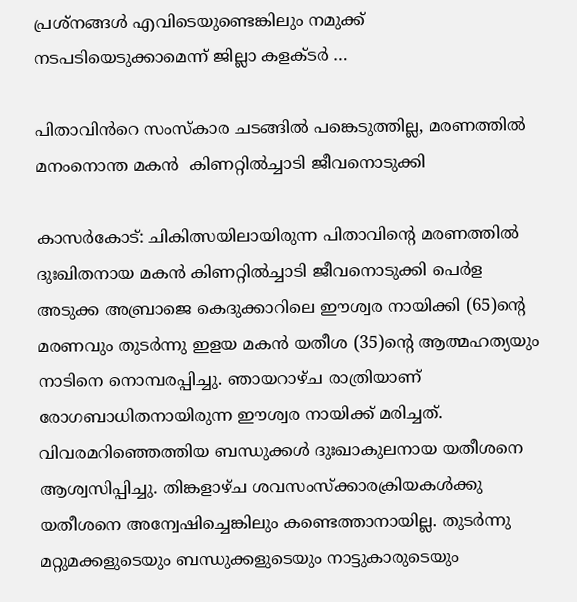പ്രശ്‌നങ്ങൾ എവിടെയുണ്ടെങ്കിലും നമുക്ക് നടപടിയെടുക്കാമെന്ന് ജില്ലാ കളക്ടർ …

പിതാവിൻറെ സംസ്കാര ചടങ്ങിൽ പങ്കെടുത്തില്ല, മരണത്തിൽ മനംനൊന്ത മകൻ  കിണറ്റിൽച്ചാടി ജീവനൊടുക്കി

കാസർകോട്: ചികിത്സയിലായിരുന്ന പിതാവിൻ്റെ മരണത്തിൽ ദുഃഖിതനായ മകൻ കിണറ്റിൽച്ചാടി ജീവനൊടുക്കി പെർള അടുക്ക അബ്രാജെ കെദുക്കാറിലെ ഈശ്വര നായിക്കി (65)ൻ്റെ മരണവും തുടർന്നു ഇളയ മകൻ യതീശ (35)ൻ്റെ ആത്മഹത്യയും നാടിനെ നൊമ്പരപ്പിച്ചു. ഞായറാഴ്ച രാത്രിയാണ് രോഗബാധിതനായിരുന്ന ഈശ്വര നായിക്ക് മരിച്ചത്. വിവരമറിഞ്ഞെത്തിയ ബന്ധുക്കൾ ദുഃഖാകുലനായ യതീശനെ ആശ്വസിപ്പിച്ചു. തിങ്കളാഴ്ച ശവസംസ്ക്കാരക്രിയകൾക്കു യതീശനെ അന്വേഷിച്ചെങ്കിലും കണ്ടെത്താനായില്ല. തുടർന്നു മറ്റുമക്കളുടെയും ബന്ധുക്കളുടെയും നാട്ടുകാരുടെയും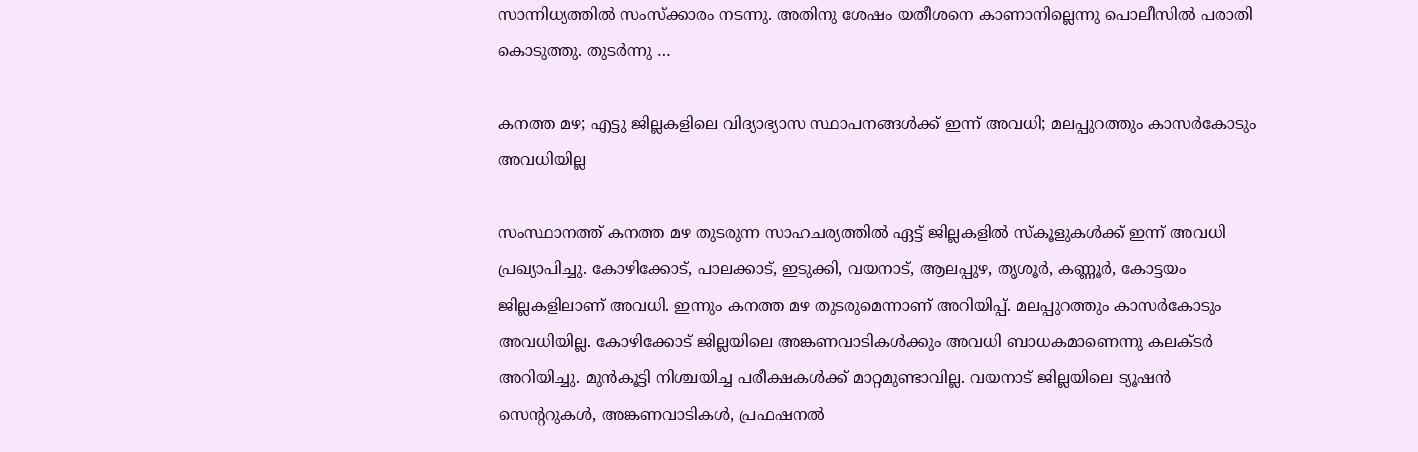സാന്നിധ്യത്തിൽ സംസ്ക്കാരം നടന്നു. അതിനു ശേഷം യതീശനെ കാണാനില്ലെന്നു പൊലീസിൽ പരാതി കൊടുത്തു. തുടർന്നു …

കനത്ത മഴ; എട്ടു ജില്ലകളിലെ വിദ്യാഭ്യാസ സ്ഥാപനങ്ങൾക്ക് ഇന്ന് അവധി; മലപ്പുറത്തും കാസർകോടും അവധിയില്ല

സംസ്ഥാനത്ത് കനത്ത മഴ തുടരുന്ന സാഹചര്യത്തില്‍ ഏട്ട് ജില്ലകളില്‍ സ്കൂളുകൾക്ക് ഇന്ന് അവധി പ്രഖ്യാപിച്ചു. കോഴിക്കോട്, പാലക്കാട്, ഇടുക്കി, വയനാട്, ആലപ്പുഴ, തൃശൂര്‍, കണ്ണൂര്‍, കോട്ടയം ജില്ലകളിലാണ് അവധി. ഇന്നും കനത്ത മഴ തുടരുമെന്നാണ് അറിയിപ്പ്. മലപ്പുറത്തും കാസർകോടും അവധിയില്ല. കോഴിക്കോട് ജില്ലയിലെ അങ്കണവാടികള്‍ക്കും അവധി ബാധകമാണെന്നു കലക്ടർ അറിയിച്ചു. മുൻകൂട്ടി നിശ്ചയിച്ച പരീക്ഷകൾക്ക് മാറ്റമുണ്ടാവില്ല. വയനാട് ജില്ലയിലെ ട്യൂഷൻ സെന്ററുകൾ, അങ്കണവാടികൾ, പ്രഫഷനൽ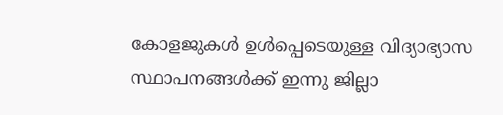കോളജുകൾ ഉൾപ്പെടെയുള്ള വിദ്യാഭ്യാസ സ്ഥാപനങ്ങൾക്ക് ഇന്നു ജില്ലാ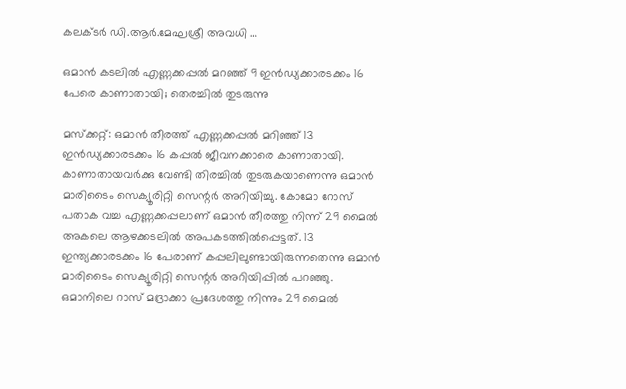കലക്ടർ ഡി.ആർ.മേഘശ്രീ അവധി …

ഒമാൻ കടലിൽ എണ്ണക്കപ്പൽ മറഞ്ഞ് 9 ഇൻഡ്യക്കാരടക്കം 16 പേരെ കാണാതായി; തെരച്ചിൽ തുടരുന്നു

മസ്ക്കറ്റ്: ഒമാൻ തീരത്ത് എണ്ണക്കപ്പൽ മറിഞ്ഞ് 13 ഇൻഡ്യക്കാരടക്കം 16 കപ്പൽ ജീവനക്കാരെ കാണാതായി. കാണാതായവർക്കു വേണ്ടി തിരച്ചിൽ തുടരുകയാണെന്നു ഒമാൻ മാരിടൈം സെക്യൂരിറ്റി സെന്റർ അറിയിച്ചു. കോമോ റോസ് പതാക വച്ച എണ്ണക്കപ്പലാണ് ഒമാൻ തീരത്തു നിന്ന് 29 മൈൽ അകലെ ആഴക്കടലിൽ അപകടത്തിൽപ്പെട്ടത്. 13 ഇന്ത്യക്കാരടക്കം 16 പേരാണ് കപ്പലിലുണ്ടായിരുന്നതെന്നു ഒമാൻ മാരിടൈം സെക്യൂരിറ്റി സെന്റർ അറിയിപ്പിൽ പറഞ്ഞു. ഒമാനിലെ റാസ് മദ്രാക്കാ പ്രദേശത്തു നിന്നും 29 മൈൽ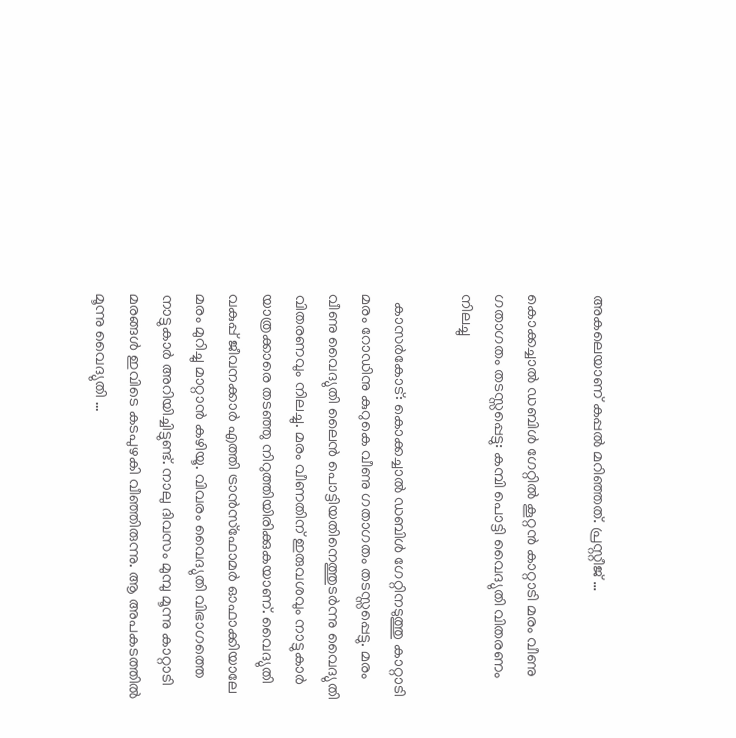അകലെയാണ് കപ്പൽ മറിഞ്ഞത്. പ്രസ്റ്റീജ് …

കൊക്കച്ചാൽ ഡബിൾ ഗേറ്റിൽ കൂറ്റൻ കാറ്റാടി മരം വീണു ഗതാഗതം തടസ്സപ്പെട്ടു: കമ്പി പൊട്ടി വൈദ്യുതി വിതരണം നിലച്ചു

  കാസർകോട്: കൊക്കച്ചാൽ ഡബിൾ ഗേറ്റിനടുത്തു കാറ്റാടി മരം റോഡിനു കുറുകെ വീണു ഗതാഗതം തടസ്സപ്പെട്ടു. മരം വീണു വൈദ്യുതി ലൈൻ പൊട്ടിയതിനെത്തുടർന്നു വൈദ്യുതി വിതരണവും നിലച്ചു. മരം വീണതിന് ഇരുവശവും നാട്ടുകാർ യാത്രക്കാരെ തടഞ്ഞു നിറുത്തിയിരിക്കുകയാണ്. വൈദ്യുതി വകുപ്പ് ജീവനക്കാർ എത്തി ട്രാൻസ്ഫോമർ ഓഫാക്കിയാലേ മരം മുറിച്ചു മാറ്റാൻ കഴിയൂ. വിവരം വൈദ്യുതി വിഭാഗത്തെ നാട്ടുകാർ അറിയിച്ചിട്ടുണ്ട്. നാലു ദിവസം മുമ്പു മൂന്നു കാറ്റാടി മരങ്ങൾ ഇവിടെ കടപുഴകി വീഞ്ഞിരുന്നു. ആ അപകടത്തിൽ മൂന്നു വൈദ്യുതി …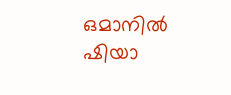ഒമാനിൽ ഷിയാ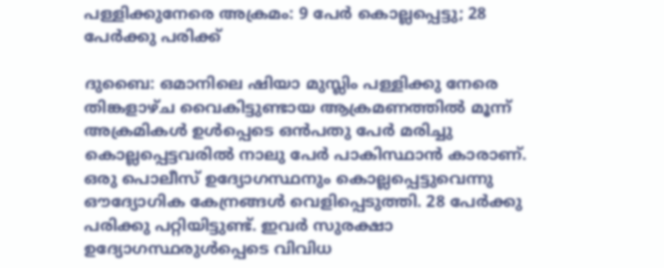പള്ളിക്കുനേരെ അക്രമം: 9 പേർ കൊല്ലപ്പെട്ടു; 28 പേർക്കു പരിക്ക്

ദുബൈ: ഒമാനിലെ ഷിയാ മുസ്ലിം പള്ളിക്കു നേരെ തിങ്കളാഴ്ച വൈകിട്ടുണ്ടായ ആക്രമണത്തിൽ മൂന്ന് അക്രമികൾ ഉൾപ്പെടെ ഒൻപതു പേർ മരിച്ചു കൊല്ലപ്പെട്ടവരിൽ നാലു പേർ പാകിസ്ഥാൻ കാരാണ്. ഒരു പൊലീസ് ഉദ്യോഗസ്ഥനും കൊല്ലപ്പെട്ടുവെന്നു ഔദ്യോഗിക കേന്രങ്ങൾ വെളിപ്പെടുത്തി. 28 പേർക്കു പരിക്കു പറ്റിയിട്ടുണ്ട്. ഇവർ സുരക്ഷാ ഉദ്യോഗസ്ഥരുൾപ്പെടെ വിവിധ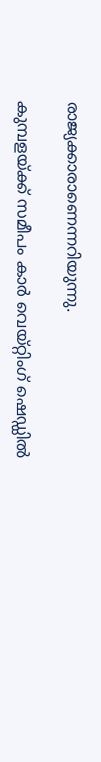രാജ്യക്കാരാണെന്നറിയുന്നു.

കുമ്പളയ്ക്ക് സമീപം കാർ വെയ്റ്റിംഗ് ഷെഡ്ഡിൽ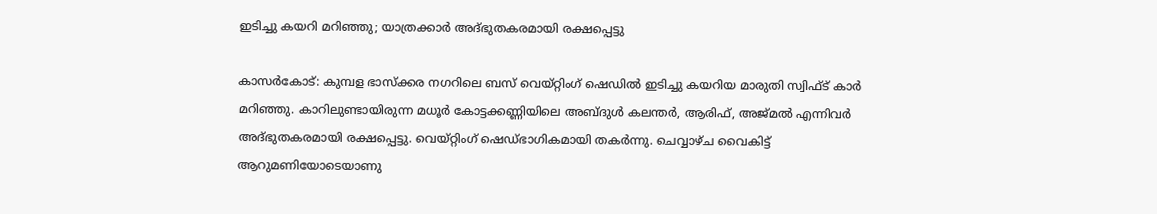ഇടിച്ചു കയറി മറിഞ്ഞു; യാത്രക്കാർ അദ്ഭുതകരമായി രക്ഷപ്പെട്ടു

കാസർകോട്: കുമ്പള ഭാസ്ക്കര നഗറിലെ ബസ് വെയ്റ്റിംഗ് ഷെഡിൽ ഇടിച്ചു കയറിയ മാരുതി സ്വിഫ്ട് കാർ മറിഞ്ഞു. കാറിലുണ്ടായിരുന്ന മധൂർ കോട്ടക്കണ്ണിയിലെ അബ്ദുൾ കലന്തർ, ആരിഫ്, അജ്മൽ എന്നിവർ അദ്ഭുതകരമായി രക്ഷപ്പെട്ടു. വെയ്റ്റിംഗ് ഷെഡ്‌ഭാഗികമായി തകർന്നു. ചെവ്വാഴ്ച വൈകിട്ട് ആറുമണിയോടെയാണു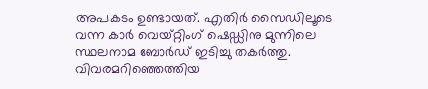അപകടം ഉണ്ടായത്. എതിർ സൈഡിലൂടെ വന്ന കാർ വെയ്റ്റിംഗ് ഷെഡ്ഡിനു മുന്നിലെ സ്ഥലനാമ ബോർഡ് ഇടിച്ചു തകർത്തു. വിവരമറിഞ്ഞെത്തിയ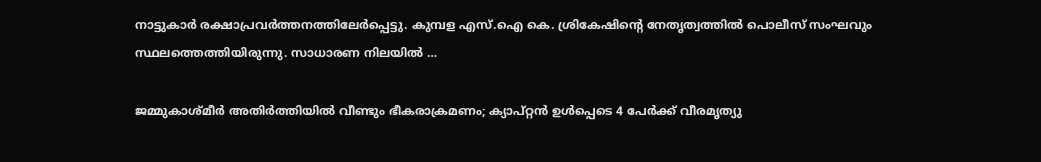നാട്ടുകാർ രക്ഷാപ്രവർത്തനത്തിലേർപ്പെട്ടു. കുമ്പള എസ്.ഐ കെ. ശ്രികേഷിന്റെ നേതൃത്വത്തിൽ പൊലീസ് സംഘവും സ്ഥലത്തെത്തിയിരുന്നു. സാധാരണ നിലയിൽ …

ജമ്മുകാശ്മീര്‍ അതിര്‍ത്തിയില്‍ വീണ്ടും ഭീകരാക്രമണം; ക്യാപ്റ്റന്‍ ഉള്‍പ്പെടെ 4 പേര്‍ക്ക് വീരമൃത്യു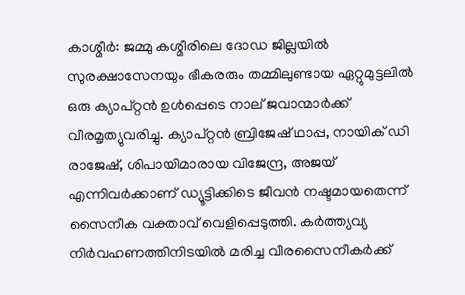കാശ്മീര്‍: ജമ്മു കശ്മീരിലെ ദോഡ ജില്ലയില്‍ സുരക്ഷാസേനയും ഭീകരരും തമ്മിലുണ്ടായ ഏറ്റുമുട്ടലില്‍ ഒരു ക്യാപ്റ്റന്‍ ഉള്‍പ്പെടെ നാല് ജവാന്മാര്‍ക്ക് വീരമൃത്യുവരിച്ചു. ക്യാപ്റ്റന്‍ ബ്രിജേഷ് ഥാപ്പ, നായിക് ഡി രാജേഷ്, ശിപായിമാരായ വിജേന്ദ്ര, അജയ് എന്നിവര്‍ക്കാണ് ഡ്യൂട്ടിക്കിടെ ജീവന്‍ നഷ്ടമായതെന്ന് സൈനീക വക്താവ് വെളിപ്പെടുത്തി. കര്‍ത്ത്യവ്യ നിര്‍വഹണത്തിനിടയില്‍ മരിച്ച വീരസൈനീകര്‍ക്ക്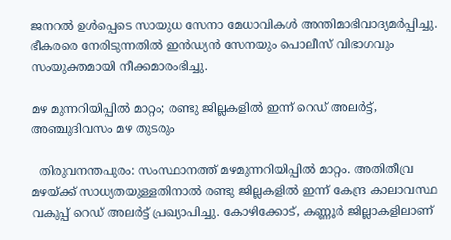ജനറല്‍ ഉള്‍പ്പെടെ സായുധ സേനാ മേധാവികള്‍ അന്തിമാഭിവാദ്യമര്‍പ്പിച്ചു. ഭീകരരെ നേരിടുന്നതില്‍ ഇന്‍ഡ്യന്‍ സേനയും പൊലീസ് വിഭാഗവും സംയുക്തമായി നീക്കമാരംഭിച്ചു.

മഴ മുന്നറിയിപ്പില്‍ മാറ്റം; രണ്ടു ജില്ലകളില്‍ ഇന്ന് റെഡ് അലര്‍ട്ട്, അഞ്ചുദിവസം മഴ തുടരും

  തിരുവനന്തപുരം: സംസ്ഥാനത്ത് മഴമുന്നറിയിപ്പില്‍ മാറ്റം. അതിതീവ്ര മഴയ്ക്ക് സാധ്യതയുള്ളതിനാല്‍ രണ്ടു ജില്ലകളില്‍ ഇന്ന് കേന്ദ്ര കാലാവസ്ഥ വകുപ്പ് റെഡ് അലര്‍ട്ട് പ്രഖ്യാപിച്ചു. കോഴിക്കോട്, കണ്ണൂര്‍ ജില്ലാകളിലാണ്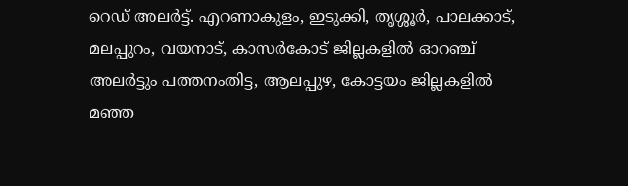റെഡ് അലര്‍ട്ട്. എറണാകുളം, ഇടുക്കി, തൃശ്ശൂര്‍, പാലക്കാട്, മലപ്പുറം, വയനാട്, കാസര്‍കോട് ജില്ലകളില്‍ ഓറഞ്ച് അലര്‍ട്ടും പത്തനംതിട്ട, ആലപ്പുഴ, കോട്ടയം ജില്ലകളില്‍ മഞ്ഞ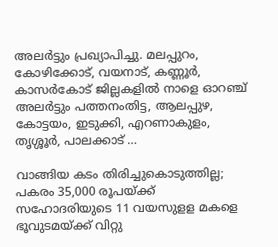അലര്‍ട്ടും പ്രഖ്യാപിച്ചു. മലപ്പുറം, കോഴിക്കോട്, വയനാട്, കണ്ണൂര്‍, കാസര്‍കോട് ജില്ലകളില്‍ നാളെ ഓറഞ്ച് അലര്‍ട്ടും പത്തനംതിട്ട, ആലപ്പുഴ, കോട്ടയം, ഇടുക്കി, എറണാകുളം, തൃശ്ശൂര്‍, പാലക്കാട് …

വാങ്ങിയ കടം തിരിച്ചുകൊടുത്തില്ല; പകരം 35,000 രൂപയ്ക്ക് സഹോദരിയുടെ 11 വയസുളള മകളെ ഭൂവുടമയ്ക്ക് വിറ്റു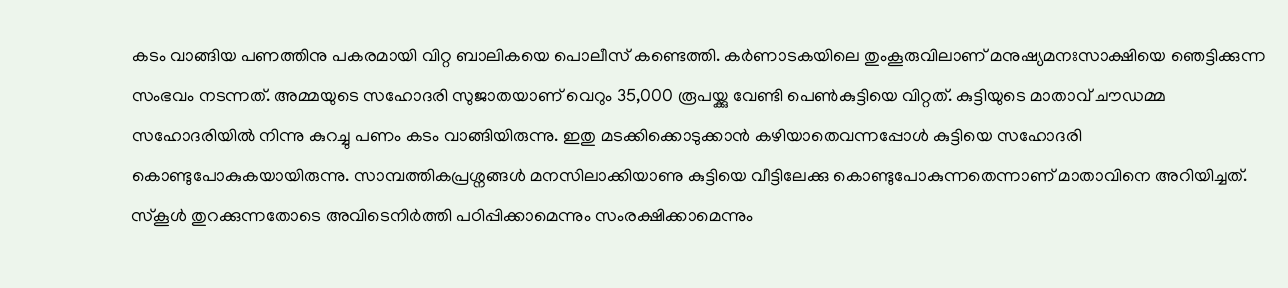കടം വാങ്ങിയ പണത്തിനു പകരമായി വിറ്റ ബാലികയെ പൊലീസ് കണ്ടെത്തി. കര്‍ണാടകയിലെ തുംകൂരുവിലാണ് മനുഷ്യമനഃസാക്ഷിയെ ഞെട്ടിക്കുന്ന സംഭവം നടന്നത്. അമ്മയുടെ സഹോദരി സുജാതയാണ് വെറും 35,000 രൂപയ്ക്കു വേണ്ടി പെണ്‍കുട്ടിയെ വിറ്റത്. കുട്ടിയുടെ മാതാവ് ചൗഡമ്മ സഹോദരിയില്‍ നിന്നു കുറച്ചു പണം കടം വാങ്ങിയിരുന്നു. ഇതു മടക്കിക്കൊടുക്കാന്‍ കഴിയാതെവന്നപ്പോള്‍ കുട്ടിയെ സഹോദരി കൊണ്ടുപോകുകയായിരുന്നു. സാമ്പത്തികപ്രശ്നങ്ങള്‍ മനസിലാക്കിയാണു കുട്ടിയെ വീട്ടിലേക്കു കൊണ്ടുപോകുന്നതെന്നാണ് മാതാവിനെ അറിയിച്ചത്. സ്‌കൂള്‍ തുറക്കുന്നതോടെ അവിടെനിര്‍ത്തി പഠിപ്പിക്കാമെന്നും സംരക്ഷിക്കാമെന്നും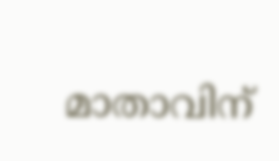മാതാവിന്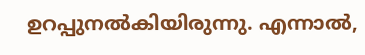ഉറപ്പുനല്‍കിയിരുന്നു. എന്നാല്‍,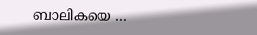ബാലികയെ …